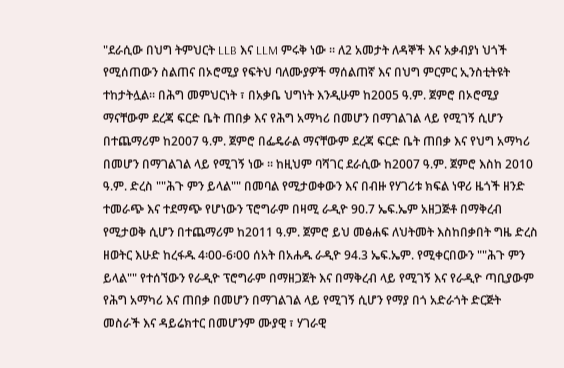"ደራሲው በህግ ትምህርት LLB እና LLM ምሩቅ ነው ፡፡ ለ2 አመታት ለዳኞች እና አቃብያነ ህጎች የሚሰጠውን ስልጠና በኦሮሚያ የፍትህ ባለሙያዎች ማሰልጠኛ እና በህግ ምርምር ኢንስቲትዩት ተከታትሏል፡፡ በሕግ መምህርነት ፣ በአቃቤ ህግነት እንዲሁም ከ2005 ዓ.ም. ጀምሮ በኦሮሚያ ማናቸውም ደረጃ ፍርድ ቤት ጠበቃ እና የሕግ አማካሪ በመሆን በማገልገል ላይ የሚገኝ ሲሆን በተጨማሪም ከ2007 ዓ.ም. ጀምሮ በፌዴራል ማናቸውም ደረጃ ፍርድ ቤት ጠበቃ እና የህግ አማካሪ በመሆን በማገልገል ላይ የሚገኝ ነው ፡፡ ከዚህም ባሻገር ደራሲው ከ2007 ዓ.ም. ጀምሮ እስከ 2010 ዓ.ም. ድረስ ""ሕጉ ምን ይላል"" በመባል የሚታወቀውን እና በብዙ የሃገሪቱ ክፍል ነዋሪ ዜጎች ዘንድ ተመራጭ እና ተደማጭ የሆነውን ፕሮግራም በዛሚ ራዲዮ 90.7 ኤፍ.ኤም አዘጋጅቶ በማቅረብ የሚታወቅ ሲሆን በተጨማሪም ከ2011 ዓ.ም. ጀምሮ ይህ መፅሐፍ ለህትመት እስከበቃበት ግዜ ድረስ ዘወትር እሁድ ከረፋዱ 4፡00-6፡00 ሰአት በአሐዱ ራዲዮ 94.3 ኤፍ.ኤም. የሚቀርበውን ""ሕጉ ምን ይላል"" የተሰኘውን የራዲዮ ፕሮግራም በማዘጋጀት እና በማቅረብ ላይ የሚገኝ እና የራዲዮ ጣቢያውም የሕግ አማካሪ እና ጠበቃ በመሆን በማገልገል ላይ የሚገኝ ሲሆን የማያ በጎ አድራጎት ድርጅት መስራች እና ዳይሬክተር በመሆንም ሙያዊ ፣ ሃገራዊ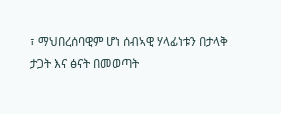፣ ማህበረሰባዊም ሆነ ሰብኣዊ ሃላፊነቱን በታላቅ ታጋት እና ፅናት በመወጣት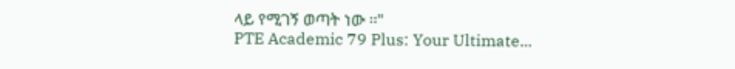ላይ የሚገኝ ወጣት ነው ፡፡"
PTE Academic 79 Plus: Your Ultimate...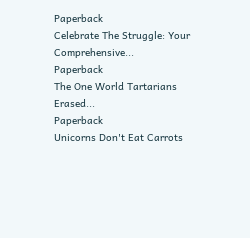Paperback
Celebrate The Struggle: Your Comprehensive...
Paperback
The One World Tartarians Erased...
Paperback
Unicorns Don't Eat Carrots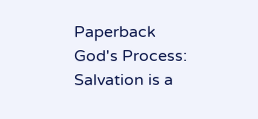Paperback
God's Process: Salvation is a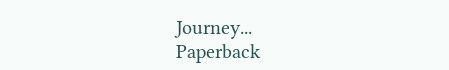Journey...
Paperback